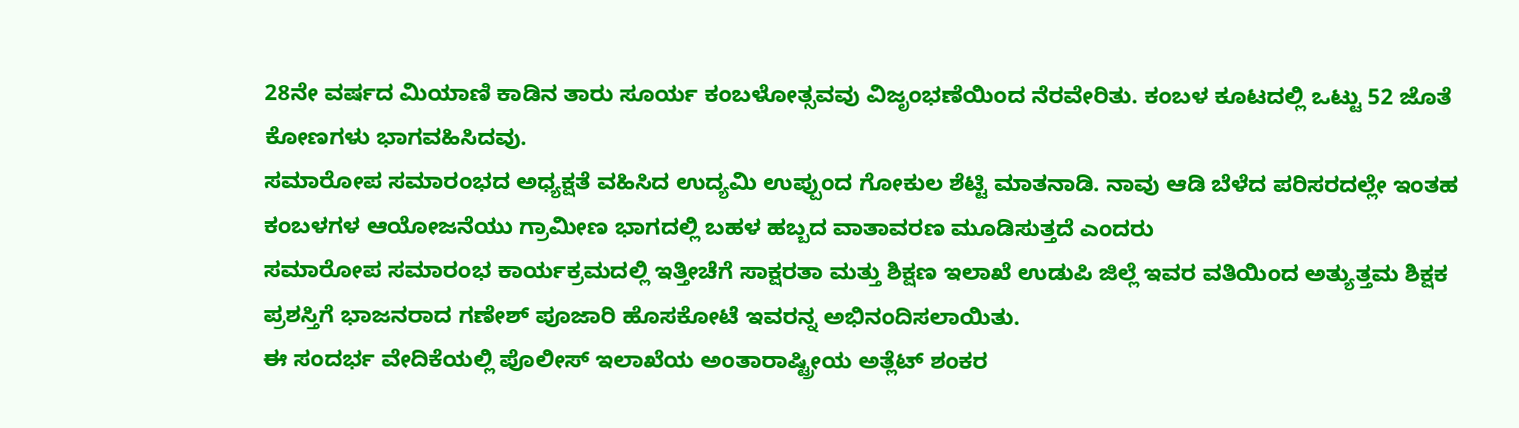28ನೇ ವರ್ಷದ ಮಿಯಾಣಿ ಕಾಡಿನ ತಾರು ಸೂರ್ಯ ಕಂಬಳೋತ್ಸವವು ವಿಜೃಂಭಣೆಯಿಂದ ನೆರವೇರಿತು. ಕಂಬಳ ಕೂಟದಲ್ಲಿ ಒಟ್ಟು 52 ಜೊತೆ ಕೋಣಗಳು ಭಾಗವಹಿಸಿದವು.
ಸಮಾರೋಪ ಸಮಾರಂಭದ ಅಧ್ಯಕ್ಷತೆ ವಹಿಸಿದ ಉದ್ಯಮಿ ಉಪ್ಪುಂದ ಗೋಕುಲ ಶೆಟ್ಟಿ ಮಾತನಾಡಿ. ನಾವು ಆಡಿ ಬೆಳೆದ ಪರಿಸರದಲ್ಲೇ ಇಂತಹ ಕಂಬಳಗಳ ಆಯೋಜನೆಯು ಗ್ರಾಮೀಣ ಭಾಗದಲ್ಲಿ ಬಹಳ ಹಬ್ಬದ ವಾತಾವರಣ ಮೂಡಿಸುತ್ತದೆ ಎಂದರು
ಸಮಾರೋಪ ಸಮಾರಂಭ ಕಾರ್ಯಕ್ರಮದಲ್ಲಿ ಇತ್ತೀಚೆಗೆ ಸಾಕ್ಷರತಾ ಮತ್ತು ಶಿಕ್ಷಣ ಇಲಾಖೆ ಉಡುಪಿ ಜಿಲ್ಲೆ ಇವರ ವತಿಯಿಂದ ಅತ್ಯುತ್ತಮ ಶಿಕ್ಷಕ ಪ್ರಶಸ್ತಿಗೆ ಭಾಜನರಾದ ಗಣೇಶ್ ಪೂಜಾರಿ ಹೊಸಕೋಟೆ ಇವರನ್ನ ಅಭಿನಂದಿಸಲಾಯಿತು.
ಈ ಸಂದರ್ಭ ವೇದಿಕೆಯಲ್ಲಿ ಪೊಲೀಸ್ ಇಲಾಖೆಯ ಅಂತಾರಾಷ್ಟ್ರೀಯ ಅತ್ಲೆಟ್ ಶಂಕರ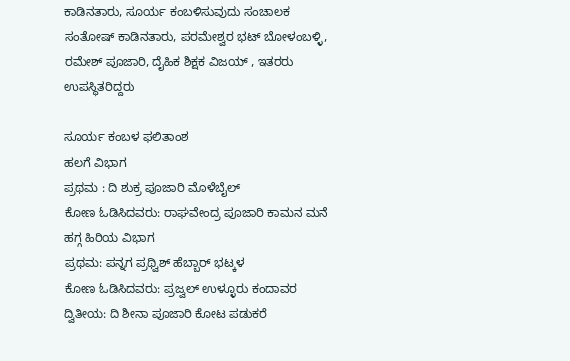ಕಾಡಿನತಾರು, ಸೂರ್ಯ ಕಂಬಳಿಸುವುದು ಸಂಚಾಲಕ ಸಂತೋಷ್ ಕಾಡಿನತಾರು, ಪರಮೇಶ್ವರ ಭಟ್ ಬೋಳಂಬಳ್ಳಿ, ರಮೇಶ್ ಪೂಜಾರಿ, ದೈಹಿಕ ಶಿಕ್ಷಕ ವಿಜಯ್ , ಇತರರು ಉಪಸ್ಥಿತರಿದ್ದರು

ಸೂರ್ಯ ಕಂಬಳ ಫಲಿತಾಂಶ
ಹಲಗೆ ವಿಭಾಗ
ಪ್ರಥಮ : ದಿ ಶುಕ್ರ ಪೂಜಾರಿ ಮೊಳೆಬೈಲ್
ಕೋಣ ಓಡಿಸಿದವರು: ರಾಘವೇಂದ್ರ ಪೂಜಾರಿ ಕಾಮನ ಮನೆ
ಹಗ್ಗ ಹಿರಿಯ ವಿಭಾಗ
ಪ್ರಥಮ: ಪನ್ನಗ ಪ್ರಥ್ವಿಶ್ ಹೆಬ್ಬಾರ್ ಭಟ್ಕಳ
ಕೋಣ ಓಡಿಸಿದವರು: ಪ್ರಜ್ವಲ್ ಉಳ್ಳೂರು ಕಂದಾವರ
ದ್ವಿತೀಯ: ದಿ ಶೀನಾ ಪೂಜಾರಿ ಕೋಟ ಪಡುಕರೆ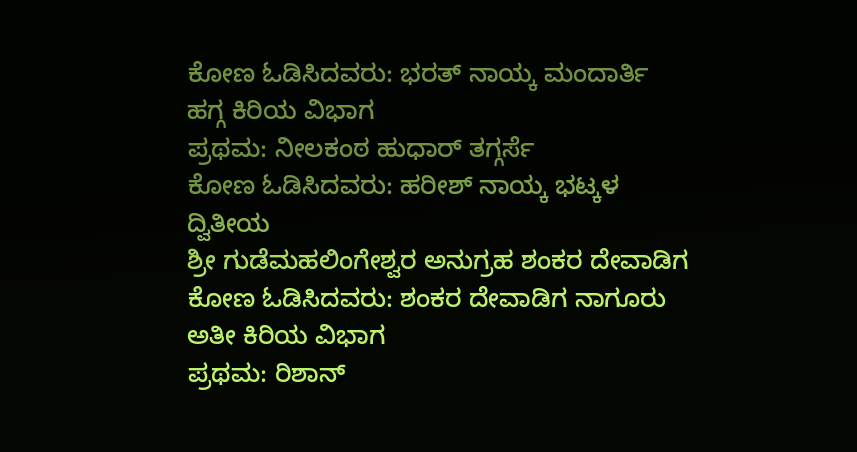ಕೋಣ ಓಡಿಸಿದವರು: ಭರತ್ ನಾಯ್ಕ ಮಂದಾರ್ತಿ
ಹಗ್ಗ ಕಿರಿಯ ವಿಭಾಗ
ಪ್ರಥಮ: ನೀಲಕಂಠ ಹುಧಾರ್ ತಗ್ಗರ್ಸೆ
ಕೋಣ ಓಡಿಸಿದವರು: ಹರೀಶ್ ನಾಯ್ಕ ಭಟ್ಕಳ
ದ್ವಿತೀಯ
ಶ್ರೀ ಗುಡೆಮಹಲಿಂಗೇಶ್ವರ ಅನುಗ್ರಹ ಶಂಕರ ದೇವಾಡಿಗ
ಕೋಣ ಓಡಿಸಿದವರು: ಶಂಕರ ದೇವಾಡಿಗ ನಾಗೂರು
ಅತೀ ಕಿರಿಯ ವಿಭಾಗ
ಪ್ರಥಮ: ರಿಶಾನ್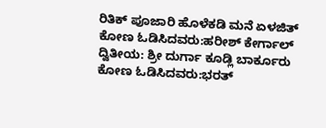ರಿತಿಕ್ ಪೂಜಾರಿ ಹೊಳೆಕಡಿ ಮನೆ ಏಳಜಿತ್
ಕೋಣ ಓಡಿಸಿದವರು:ಹರೀಶ್ ಕೇರ್ಗಾಲ್
ದ್ವಿತೀಯ: ಶ್ರೀ ದುರ್ಗಾ ಕೂಡ್ಲಿ ಬಾರ್ಕೂರು
ಕೋಣ ಓಡಿಸಿದವರು:ಭರತ್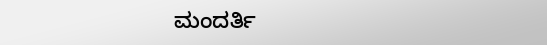ಮಂದರ್ತಿ